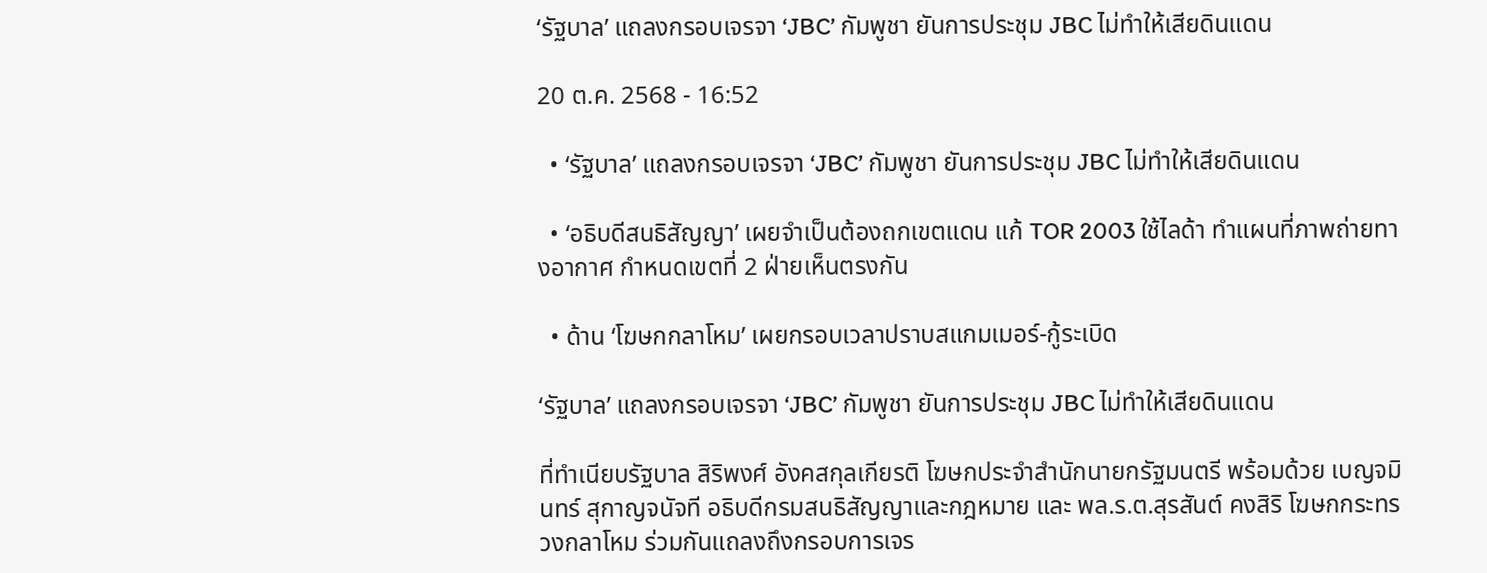‘รัฐบาล’ แถลงกรอบเจรจา ‘JBC’ กัมพูชา ยันการประชุม JBC ไม่ทำให้เสียดินแดน

20 ต.ค. 2568 - 16:52

  • ‘รัฐบาล’ แถลงกรอบเจรจา ‘JBC’ กัมพูชา ยันการประชุม JBC ไม่ทำให้เสียดินแดน

  • ‘อธิบดีสนธิสัญญา’ เผยจำเป็นต้องถกเขตแดน แก้ TOR 2003 ใช้ไลด้า ทำแผนที่ภาพถ่ายทางอากาศ กำหนดเขตที่ 2 ฝ่ายเห็นตรงกัน

  • ด้าน ‘โฆษกกลาโหม’ เผยกรอบเวลาปราบสแกมเมอร์-กู้ระเบิด

‘รัฐบาล’ แถลงกรอบเจรจา ‘JBC’ กัมพูชา ยันการประชุม JBC ไม่ทำให้เสียดินแดน

ที่ทำเนียบรัฐบาล สิริพงศ์ อังคสกุลเกียรติ โฆษกประจำสำนักนายกรัฐมนตรี พร้อมด้วย เบญจมินทร์ สุกาญจนัจที อธิบดีกรมสนธิสัญญาและกฎหมาย และ พล.ร.ต.สุรสันต์ คงสิริ โฆษกกระทรวงกลาโหม ร่วมกันแถลงถึงกรอบการเจร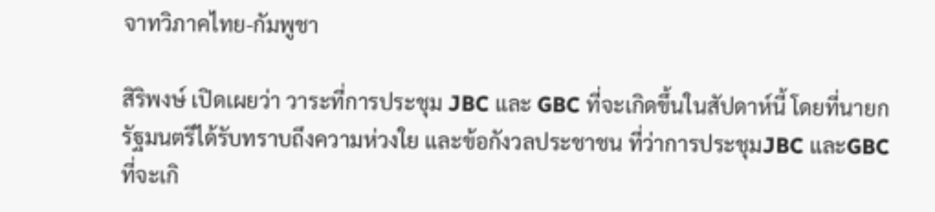จาทวิภาคไทย-กัมพูชา

สิริพงษ์ เปิดเผยว่า วาระที่การประชุม JBC และ GBC ที่จะเกิดขึ้นในสัปดาห์นี้ โดยที่นายกรัฐมนตรีได้รับทราบถึงความห่วงใย และข้อกังวลประชาชน ที่ว่าการประชุมJBC และGBC ที่จะเกิ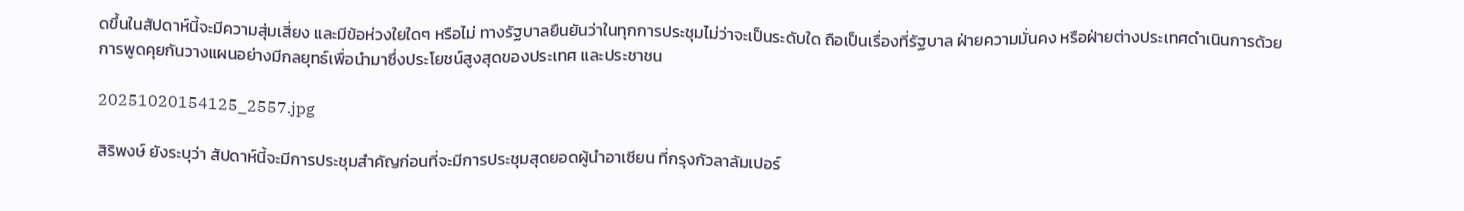ดขึ้นในสัปดาห์นี้จะมีความสุ่มเสี่ยง และมีข้อห่วงใยใดๆ หรือไม่ ทางรัฐบาลยืนยันว่าในทุกการประชุมไม่ว่าจะเป็นระดับใด ถือเป็นเรื่องที่รัฐบาล ฝ่ายความมั่นคง หรือฝ่ายต่างประเทศดำเนินการด้วยการพูดคุยกันวางแผนอย่างมีกลยุทธ์เพื่อนำมาซึ่งประโยชน์สูงสุดของประเทศ และประชาชน

20251020154125_2557.jpg

สิริพงษ์ ยังระบุว่า สัปดาห์นี้จะมีการประชุมสำคัญก่อนที่จะมีการประชุมสุดยอดผู้นำอาเซียน ที่กรุงกัวลาลัมเปอร์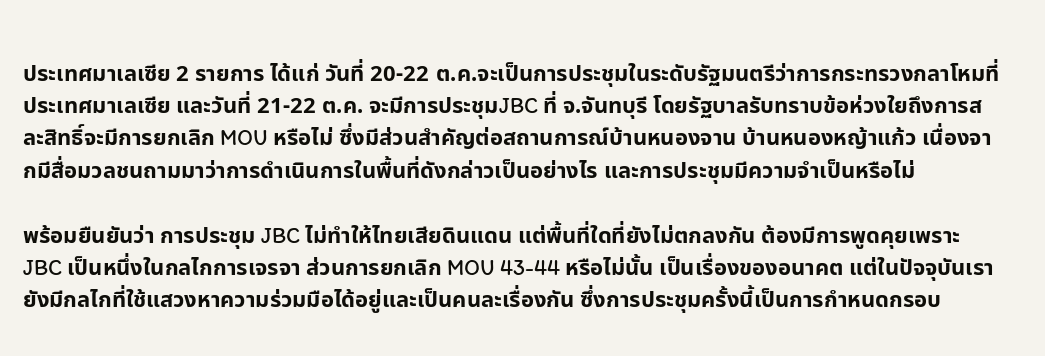ประเทศมาเลเซีย 2 รายการ ได้แก่ วันที่ 20-22 ต.ค.จะเป็นการประชุมในระดับรัฐมนตรีว่าการกระทรวงกลาโหมที่ประเทศมาเลเซีย และวันที่ 21-22 ต.ค. จะมีการประชุมJBC ที่ จ.จันทบุรี โดยรัฐบาลรับทราบข้อห่วงใยถึงการสละสิทธิ์จะมีการยกเลิก MOU หรือไม่ ซึ่งมีส่วนสำคัญต่อสถานการณ์บ้านหนองจาน บ้านหนองหญ้าแก้ว เนื่องจากมีสื่อมวลชนถามมาว่าการดำเนินการในพื้นที่ดังกล่าวเป็นอย่างไร และการประชุมมีความจำเป็นหรือไม่

พร้อมยืนยันว่า การประชุม JBC ไม่ทำให้ไทยเสียดินแดน แต่พื้นที่ใดที่ยังไม่ตกลงกัน ต้องมีการพูดคุยเพราะ JBC เป็นหนึ่งในกลไกการเจรจา ส่วนการยกเลิก MOU 43-44 หรือไม่นั้น เป็นเรื่องของอนาคต แต่ในปัจจุบันเรายังมีกลไกที่ใช้แสวงหาความร่วมมือได้อยู่และเป็นคนละเรื่องกัน ซึ่งการประชุมครั้งนี้เป็นการกำหนดกรอบ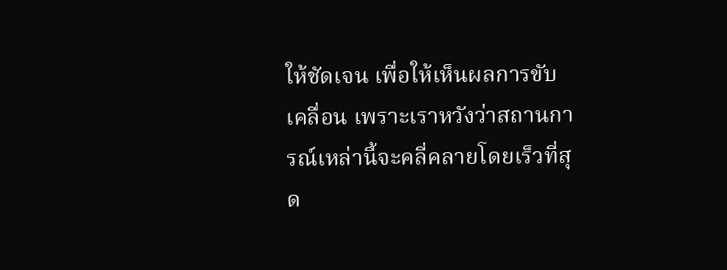ให้ชัดเจน เพื่อให้เห็นผลการขับเคลื่อน เพราะเราหวังว่าสถานการณ์เหล่านี้จะคลี่คลายโดยเร็วที่สุด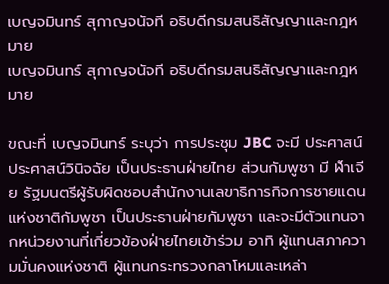เบญจมินทร์ สุกาญจนัจที อธิบดีกรมสนธิสัญญาและกฎหมาย
เบญจมินทร์ สุกาญจนัจที อธิบดีกรมสนธิสัญญาและกฎหมาย

ขณะที่ เบญจมินทร์ ระบุว่า การประชุม JBC จะมี ประศาสน์ ประศาสน์วินิจฉัย เป็นประธานฝ่ายไทย ส่วนกัมพูชา มี ฬำเจีย รัฐมนตรีผู้รับผิดชอบสำนักงานเลขาธิการกิจการชายแดนแห่งชาติกัมพูชา เป็นประธานฝ่ายกัมพูชา และจะมีตัวแทนจากหน่วยงานที่เกี่ยวข้องฝ่ายไทยเข้าร่วม อาทิ ผู้แทนสภาความมั่นคงแห่งชาติ ผู้แทนกระทรวงกลาโหมและเหล่า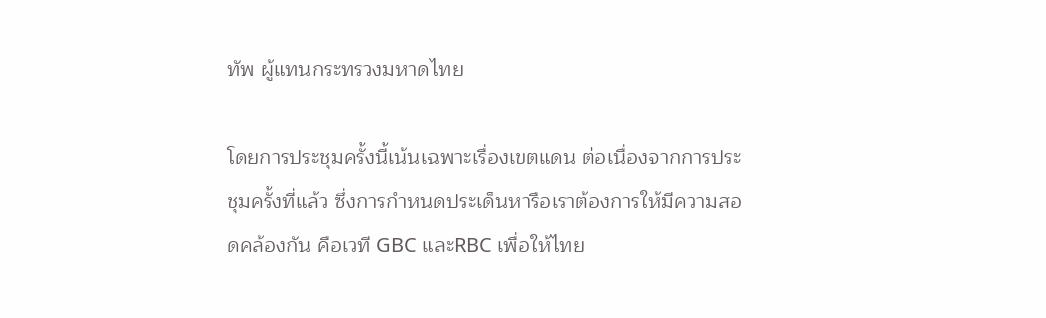ทัพ ผู้แทนกระทรวงมหาดไทย

โดยการประชุมครั้งนี้เน้นเฉพาะเรื่องเขตแดน ต่อเนื่องจากการประชุมครั้งที่แล้ว ซึ่งการกำหนดประเด็นหารือเราต้องการให้มีความสอดคล้องกัน คือเวที GBC และRBC เพื่อให้ไทย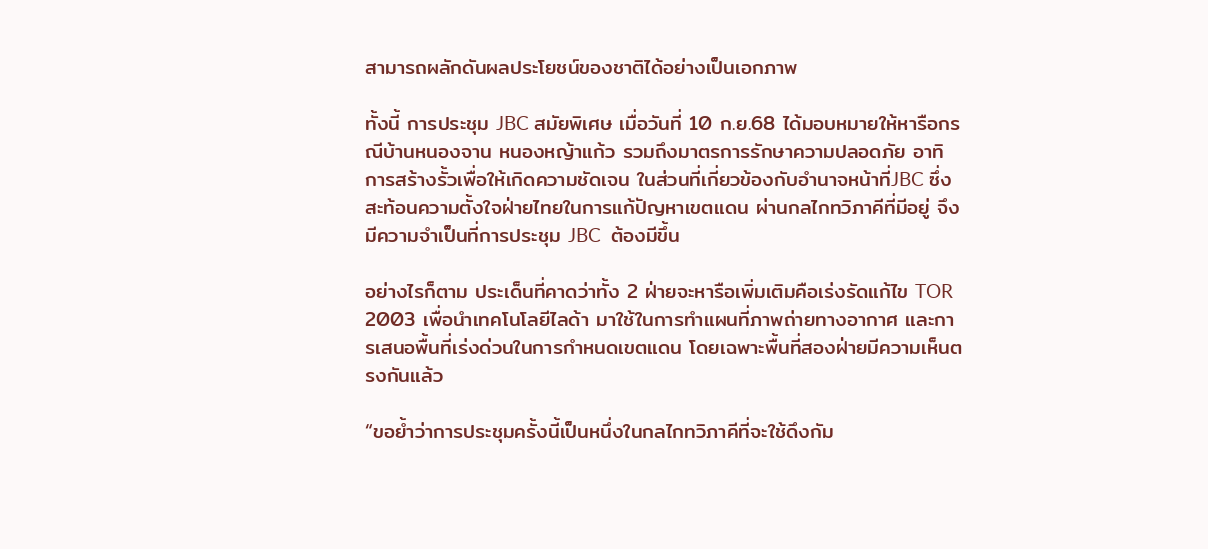สามารถผลักดันผลประโยชน์ของชาติได้อย่างเป็นเอกภาพ

ทั้งนี้ การประชุม JBC สมัยพิเศษ เมื่อวันที่ 10 ก.ย.68 ได้มอบหมายให้หารือกรณีบ้านหนองจาน หนองหญ้าแก้ว รวมถึงมาตรการรักษาความปลอดภัย อาทิ การสร้างรั้วเพื่อให้เกิดความชัดเจน ในส่วนที่เกี่ยวข้องกับอำนาจหน้าที่JBC ซึ่งสะท้อนความตั้งใจฝ่ายไทยในการแก้ปัญหาเขตแดน ผ่านกลไกทวิภาคีที่มีอยู่ จึงมีความจำเป็นที่การประชุม JBC  ต้องมีขึ้น

อย่างไรก็ตาม ประเด็นที่คาดว่าทั้ง 2 ฝ่ายจะหารือเพิ่มเติมคือเร่งรัดแก้ไข TOR 2003 เพื่อนำเทคโนโลยีไลด้า มาใช้ในการทำแผนที่ภาพถ่ายทางอากาศ และการเสนอพื้นที่เร่งด่วนในการกำหนดเขตแดน โดยเฉพาะพื้นที่สองฝ่ายมีความเห็นตรงกันแล้ว

“ขอย้ำว่าการประชุมครั้งนี้เป็นหนึ่งในกลไกทวิภาคีที่จะใช้ดึงกัม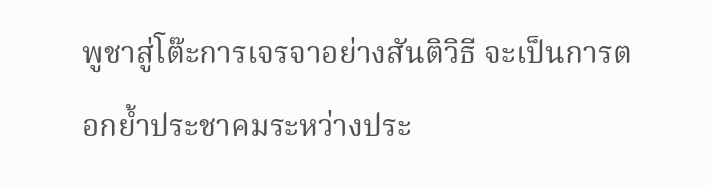พูชาสู่โต๊ะการเจรจาอย่างสันติวิธี จะเป็นการตอกย้ำประชาคมระหว่างประ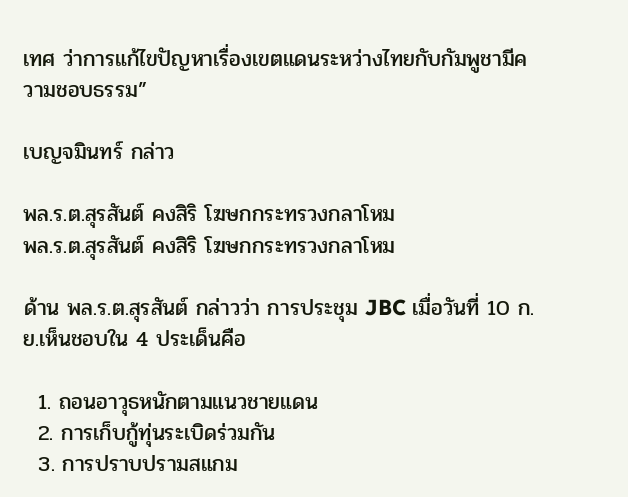เทศ ว่าการแก้ไขปัญหาเรื่องเขตแดนระหว่างไทยกับกัมพูชามีความชอบธรรม”

เบญจมินทร์ กล่าว

พล.ร.ต.สุรสันต์ คงสิริ โฆษกกระทรวงกลาโหม
พล.ร.ต.สุรสันต์ คงสิริ โฆษกกระทรวงกลาโหม

ด้าน พล.ร.ต.สุรสันต์ กล่าวว่า การประชุม JBC เมื่อวันที่ 10 ก.ย.เห็นชอบใน 4 ประเด็นคือ

  1. ถอนอาวุธหนักตามแนวชายแดน
  2. การเก็บกู้ทุ่นระเบิดร่วมกัน
  3. การปราบปรามสแกม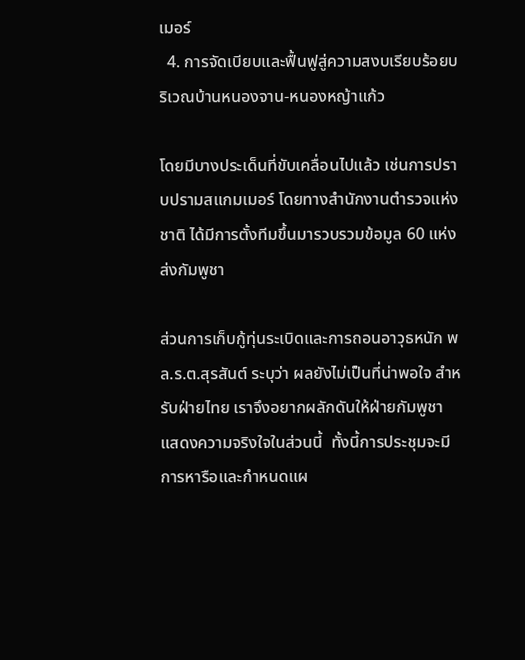เมอร์
  4. การจัดเบียบและฟื้นฟูสู่ความสงบเรียบร้อยบริเวณบ้านหนองจาน-หนองหญ้าแก้ว

โดยมีบางประเด็นที่ขับเคลื่อนไปแล้ว เช่นการปราบปรามสแกมเมอร์ โดยทางสำนักงานตำรวจแห่งชาติ ได้มีการตั้งทีมขึ้นมารวบรวมข้อมูล 60 แห่ง ส่งกัมพูชา

ส่วนการเก็บกู้ทุ่นระเบิดและการถอนอาวุธหนัก พล.ร.ต.สุรสันต์ ระบุว่า ผลยังไม่เป็นที่น่าพอใจ สำหรับฝ่ายไทย เราจึงอยากผลักดันให้ฝ่ายกัมพูชา แสดงความจริงใจในส่วนนี้  ทั้งนี้การประชุมจะมีการหารือและกำหนดแผ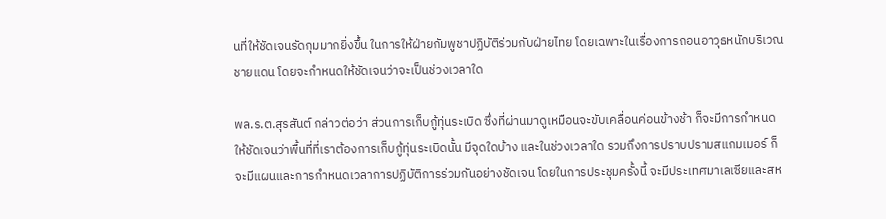นที่ให้ชัดเจนรัดกุมมากยิ่งขึ้น ในการให้ฝ่ายกัมพูชาปฏิบัติร่วมกับฝ่ายไทย โดยเฉพาะในเรื่องการถอนอาวุธหนักบริเวณชายแดน โดยจะกำหนดให้ชัดเจนว่าจะเป็นช่วงเวลาใด

พล.ร.ต.สุรสันต์ กล่าวต่อว่า ส่วนการเก็บกู้ทุ่นระเบิด ซึ่งที่ผ่านมาดูเหมือนจะขับเคลื่อนค่อนข้างช้า ก็จะมีการกำหนดให้ชัดเจนว่าพื้นที่ที่เราต้องการเก็บกู้ทุ่นระเบิดนั้น มีจุดใดบ้าง และในช่วงเวลาใด รวมถึงการปราบปรามสแกมเมอร์ ก็จะมีแผนและการกำหนดเวลาการปฏิบัติการร่วมกันอย่างชัดเจน โดยในการประชุมครั้งนี้ จะมีประเทศมาเลเซียและสห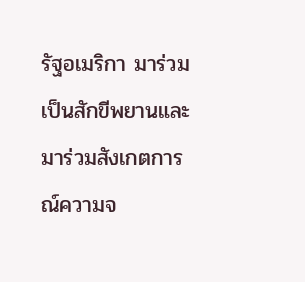รัฐอเมริกา มาร่วมเป็นสักขีพยานและมาร่วมสังเกตการณ์ความจ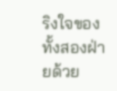ริงใจของทั้งสองฝ่ายด้วย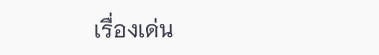เรื่องเด่น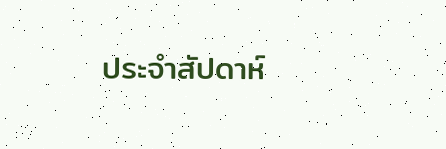ประจำสัปดาห์